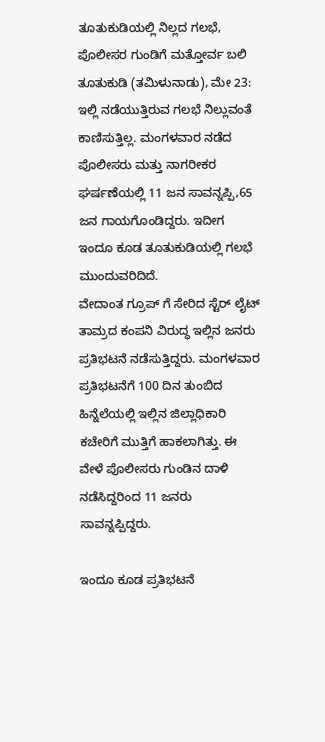ತೂತುಕುಡಿಯಲ್ಲಿ ನಿಲ್ಲದ ಗಲಭೆ, ಪೊಲೀಸರ ಗುಂಡಿಗೆ ಮತ್ತೋರ್ವ ಬಲಿ
ತೂತುಕುಡಿ (ತಮಿಳುನಾಡು), ಮೇ 23: ಇಲ್ಲಿ ನಡೆಯುತ್ತಿರುವ ಗಲಭೆ ನಿಲ್ಲುವಂತೆ ಕಾಣಿಸುತ್ತಿಲ್ಲ. ಮಂಗಳವಾರ ನಡೆದ ಪೊಲೀಸರು ಮತ್ತು ನಾಗರೀಕರ ಘರ್ಷಣೆಯಲ್ಲಿ 11 ಜನ ಸಾವನ್ನಪ್ಪಿ,65 ಜನ ಗಾಯಗೊಂಡಿದ್ದರು. ಇದೀಗ ಇಂದೂ ಕೂಡ ತೂತುಕುಡಿಯಲ್ಲಿ ಗಲಭೆ ಮುಂದುವರಿದಿದೆ.
ವೇದಾಂತ ಗ್ರೂಪ್ ಗೆ ಸೇರಿದ ಸ್ಟೆರ್ ಲೈಟ್ ತಾಮ್ರದ ಕಂಪನಿ ವಿರುದ್ಧ ಇಲ್ಲಿನ ಜನರು ಪ್ರತಿಭಟನೆ ನಡೆಸುತ್ತಿದ್ದರು. ಮಂಗಳವಾರ ಪ್ರತಿಭಟನೆಗೆ 100 ದಿನ ತುಂಬಿದ ಹಿನ್ನೆಲೆಯಲ್ಲಿ ಇಲ್ಲಿನ ಜಿಲ್ಲಾಧಿಕಾರಿ ಕಚೇರಿಗೆ ಮುತ್ತಿಗೆ ಹಾಕಲಾಗಿತ್ತು. ಈ ವೇಳೆ ಪೊಲೀಸರು ಗುಂಡಿನ ದಾಳಿ ನಡೆಸಿದ್ದರಿಂದ 11 ಜನರು ಸಾವನ್ನಪ್ಪಿದ್ದರು.

ಇಂದೂ ಕೂಡ ಪ್ರತಿಭಟನೆ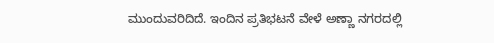ಮುಂದುವರಿದಿದೆ. ಇಂದಿನ ಪ್ರತಿಭಟನೆ ವೇಳೆ ಅಣ್ಣಾ ನಗರದಲ್ಲಿ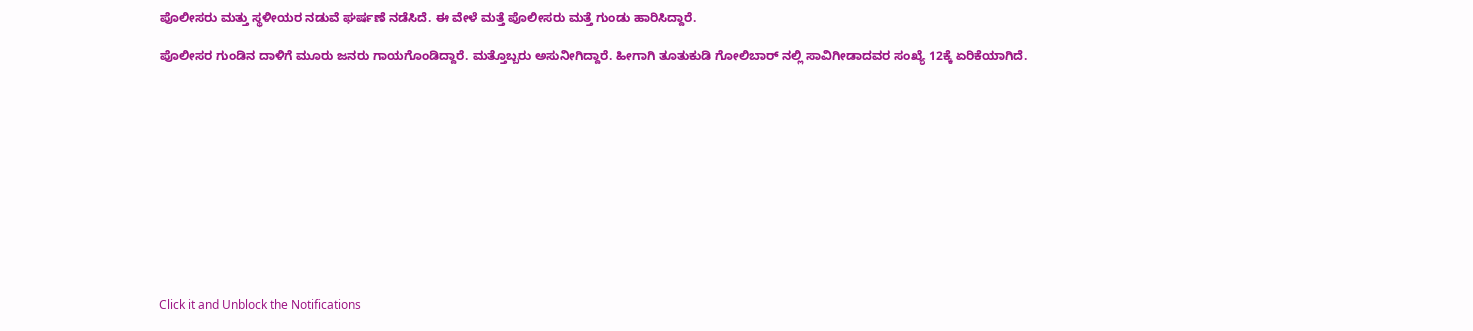ಪೊಲೀಸರು ಮತ್ತು ಸ್ಥಳೀಯರ ನಡುವೆ ಘರ್ಷಣೆ ನಡೆಸಿದೆ. ಈ ವೇಳೆ ಮತ್ತೆ ಪೊಲೀಸರು ಮತ್ತೆ ಗುಂಡು ಹಾರಿಸಿದ್ದಾರೆ.

ಪೊಲೀಸರ ಗುಂಡಿನ ದಾಳಿಗೆ ಮೂರು ಜನರು ಗಾಯಗೊಂಡಿದ್ದಾರೆ. ಮತ್ತೊಬ್ಬರು ಅಸುನೀಗಿದ್ದಾರೆ. ಹೀಗಾಗಿ ತೂತುಕುಡಿ ಗೋಲಿಬಾರ್ ನಲ್ಲಿ ಸಾವಿಗೀಡಾದವರ ಸಂಖ್ಯೆ 12ಕ್ಕೆ ಏರಿಕೆಯಾಗಿದೆ.












Click it and Unblock the Notifications